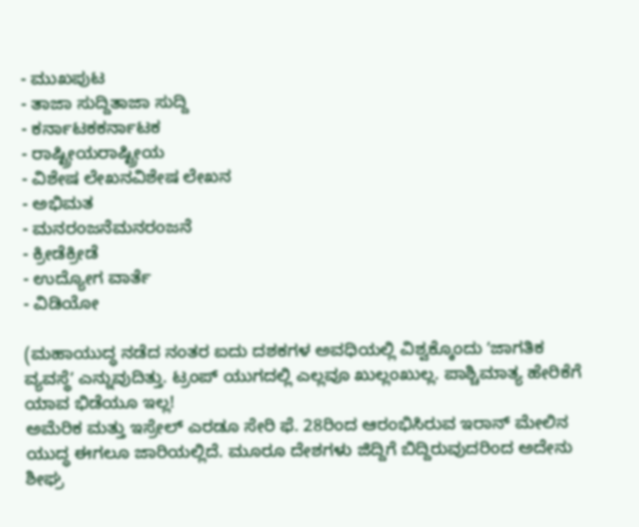- ಮುಖಪುಟ
- ತಾಜಾ ಸುದ್ದಿತಾಜಾ ಸುದ್ದಿ
- ಕರ್ನಾಟಕಕರ್ನಾಟಕ
- ರಾಷ್ಟ್ರೀಯರಾಷ್ಟ್ರೀಯ
- ವಿಶೇಷ ಲೇಖನವಿಶೇಷ ಲೇಖನ
- ಅಭಿಮತ
- ಮನರಂಜನೆಮನರಂಜನೆ
- ಕ್ರೀಡೆಕ್ರೀಡೆ
- ಉದ್ಯೋಗ ವಾರ್ತೆ
- ವಿಡಿಯೋ

(ಮಹಾಯುದ್ಧ ನಡೆದ ನಂತರ ಐದು ದಶಕಗಳ ಅವಧಿಯಲ್ಲಿ ವಿಶ್ವಕ್ಕೊಂದು ʼಜಾಗತಿಕ ವ್ಯವಸ್ಥೆʼ ಎನ್ನುವುದಿತ್ತು. ಟ್ರಂಪ್ ಯುಗದಲ್ಲಿ ಎಲ್ಲವೂ ಖುಲ್ಲಂಖುಲ್ಲ. ಪಾಶ್ಚಿಮಾತ್ಯ ಹೇರಿಕೆಗೆ ಯಾವ ಭಿಡೆಯೂ ಇಲ್ಲ!
ಅಮೆರಿಕ ಮತ್ತು ಇಸ್ರೇಲ್ ಎರಡೂ ಸೇರಿ ಫೆ. 28ರಿಂದ ಆರಂಭಿಸಿರುವ ಇರಾನ್ ಮೇಲಿನ ಯುದ್ಧ ಈಗಲೂ ಜಾರಿಯಲ್ಲಿದೆ. ಮೂರೂ ದೇಶಗಳು ಜಿದ್ದಿಗೆ ಬಿದ್ದಿರುವುದರಿಂದ ಅದೇನು ಶೀಘ್ರ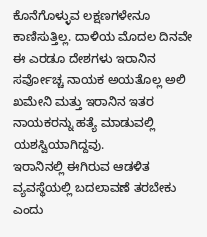ಕೊನೆಗೊಳ್ಳುವ ಲಕ್ಷಣಗಳೇನೂ ಕಾಣಿಸುತ್ತಿಲ್ಲ. ದಾಳಿಯ ಮೊದಲ ದಿನವೇ ಈ ಎರಡೂ ದೇಶಗಳು ಇರಾನಿನ ಸರ್ವೋಚ್ಚ ನಾಯಕ ಅಯತೊಲ್ಲ ಅಲಿ ಖಮೇನಿ ಮತ್ತು ಇರಾನಿನ ಇತರ ನಾಯಕರನ್ನು ಹತ್ಯೆ ಮಾಡುವಲ್ಲಿ ಯಶಸ್ವಿಯಾಗಿದ್ದವು.
ಇರಾನಿನಲ್ಲಿ ಈಗಿರುವ ಆಡಳಿತ ವ್ಯವಸ್ಥೆಯಲ್ಲಿ ಬದಲಾವಣೆ ತರಬೇಕು ಎಂದು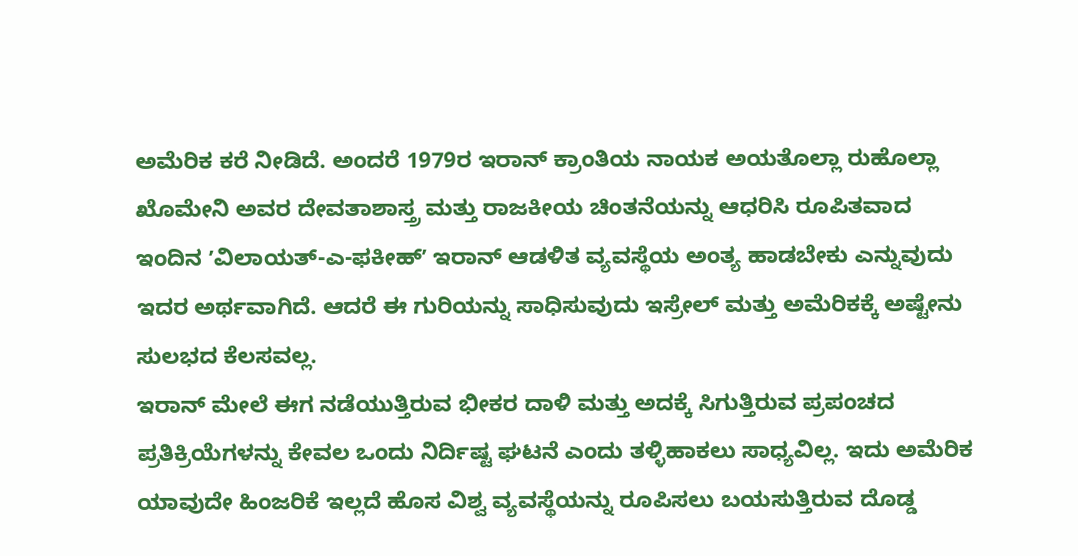ಅಮೆರಿಕ ಕರೆ ನೀಡಿದೆ. ಅಂದರೆ 1979ರ ಇರಾನ್ ಕ್ರಾಂತಿಯ ನಾಯಕ ಅಯತೊಲ್ಲಾ ರುಹೊಲ್ಲಾ ಖೊಮೇನಿ ಅವರ ದೇವತಾಶಾಸ್ತ್ರ ಮತ್ತು ರಾಜಕೀಯ ಚಿಂತನೆಯನ್ನು ಆಧರಿಸಿ ರೂಪಿತವಾದ ಇಂದಿನ ʼವಿಲಾಯತ್-ಎ-ಫಕೀಹ್ʼ ಇರಾನ್ ಆಡಳಿತ ವ್ಯವಸ್ಥೆಯ ಅಂತ್ಯ ಹಾಡಬೇಕು ಎನ್ನುವುದು ಇದರ ಅರ್ಥವಾಗಿದೆ. ಆದರೆ ಈ ಗುರಿಯನ್ನು ಸಾಧಿಸುವುದು ಇಸ್ರೇಲ್ ಮತ್ತು ಅಮೆರಿಕಕ್ಕೆ ಅಷ್ಟೇನು ಸುಲಭದ ಕೆಲಸವಲ್ಲ.
ಇರಾನ್ ಮೇಲೆ ಈಗ ನಡೆಯುತ್ತಿರುವ ಭೀಕರ ದಾಳಿ ಮತ್ತು ಅದಕ್ಕೆ ಸಿಗುತ್ತಿರುವ ಪ್ರಪಂಚದ ಪ್ರತಿಕ್ರಿಯೆಗಳನ್ನು ಕೇವಲ ಒಂದು ನಿರ್ದಿಷ್ಟ ಘಟನೆ ಎಂದು ತಳ್ಳಿಹಾಕಲು ಸಾಧ್ಯವಿಲ್ಲ. ಇದು ಅಮೆರಿಕ ಯಾವುದೇ ಹಿಂಜರಿಕೆ ಇಲ್ಲದೆ ಹೊಸ ವಿಶ್ವ ವ್ಯವಸ್ಥೆಯನ್ನು ರೂಪಿಸಲು ಬಯಸುತ್ತಿರುವ ದೊಡ್ಡ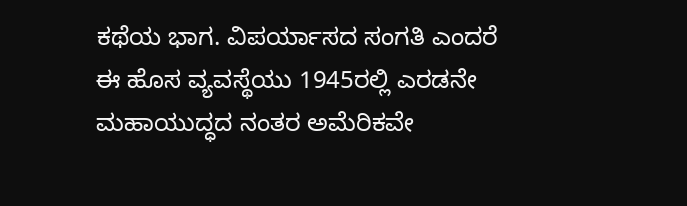ಕಥೆಯ ಭಾಗ. ವಿಪರ್ಯಾಸದ ಸಂಗತಿ ಎಂದರೆ ಈ ಹೊಸ ವ್ಯವಸ್ಥೆಯು 1945ರಲ್ಲಿ ಎರಡನೇ ಮಹಾಯುದ್ಧದ ನಂತರ ಅಮೆರಿಕವೇ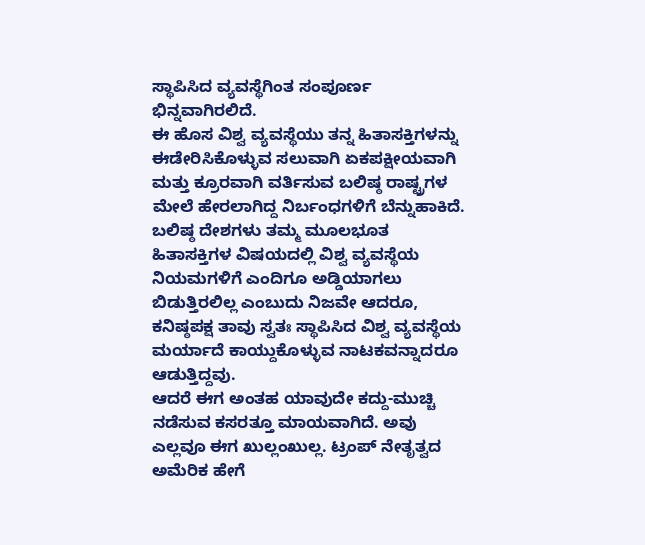ಸ್ಥಾಪಿಸಿದ ವ್ಯವಸ್ಥೆಗಿಂತ ಸಂಪೂರ್ಣ ಭಿನ್ನವಾಗಿರಲಿದೆ.
ಈ ಹೊಸ ವಿಶ್ವ ವ್ಯವಸ್ಥೆಯು ತನ್ನ ಹಿತಾಸಕ್ತಿಗಳನ್ನು ಈಡೇರಿಸಿಕೊಳ್ಳುವ ಸಲುವಾಗಿ ಏಕಪಕ್ಷೀಯವಾಗಿ ಮತ್ತು ಕ್ರೂರವಾಗಿ ವರ್ತಿಸುವ ಬಲಿಷ್ಠ ರಾಷ್ಟ್ರಗಳ ಮೇಲೆ ಹೇರಲಾಗಿದ್ದ ನಿರ್ಬಂಧಗಳಿಗೆ ಬೆನ್ನುಹಾಕಿದೆ. ಬಲಿಷ್ಠ ದೇಶಗಳು ತಮ್ಮ ಮೂಲಭೂತ ಹಿತಾಸಕ್ತಿಗಳ ವಿಷಯದಲ್ಲಿ ವಿಶ್ವ ವ್ಯವಸ್ಥೆಯ ನಿಯಮಗಳಿಗೆ ಎಂದಿಗೂ ಅಡ್ಡಿಯಾಗಲು ಬಿಡುತ್ತಿರಲಿಲ್ಲ ಎಂಬುದು ನಿಜವೇ ಆದರೂ, ಕನಿಷ್ಠಪಕ್ಷ ತಾವು ಸ್ವತಃ ಸ್ಥಾಪಿಸಿದ ವಿಶ್ವ ವ್ಯವಸ್ಥೆಯ ಮರ್ಯಾದೆ ಕಾಯ್ದುಕೊಳ್ಳುವ ನಾಟಕವನ್ನಾದರೂ ಆಡುತ್ತಿದ್ದವು.
ಆದರೆ ಈಗ ಅಂತಹ ಯಾವುದೇ ಕದ್ದು-ಮುಚ್ಚಿ ನಡೆಸುವ ಕಸರತ್ತೂ ಮಾಯವಾಗಿದೆ. ಅವು ಎಲ್ಲವೂ ಈಗ ಖುಲ್ಲಂಖುಲ್ಲ. ಟ್ರಂಪ್ ನೇತೃತ್ವದ ಅಮೆರಿಕ ಹೇಗೆ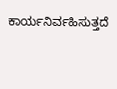ಕಾರ್ಯನಿರ್ವಹಿಸುತ್ತದೆ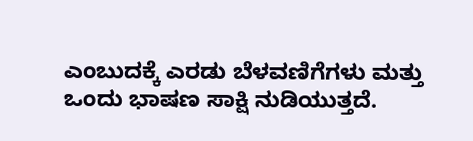ಎಂಬುದಕ್ಕೆ ಎರಡು ಬೆಳವಣಿಗೆಗಳು ಮತ್ತು ಒಂದು ಭಾಷಣ ಸಾಕ್ಷಿ ನುಡಿಯುತ್ತದೆ.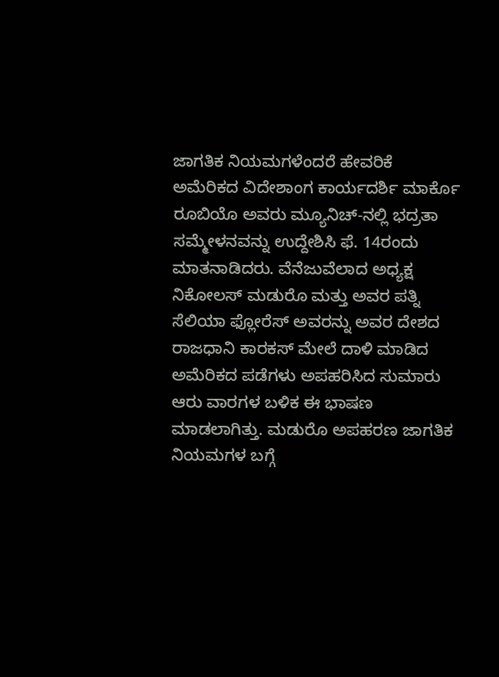ಜಾಗತಿಕ ನಿಯಮಗಳೆಂದರೆ ಹೇವರಿಕೆ
ಅಮೆರಿಕದ ವಿದೇಶಾಂಗ ಕಾರ್ಯದರ್ಶಿ ಮಾರ್ಕೊ ರೂಬಿಯೊ ಅವರು ಮ್ಯೂನಿಚ್-ನಲ್ಲಿ ಭದ್ರತಾ ಸಮ್ಮೇಳನವನ್ನು ಉದ್ದೇಶಿಸಿ ಫೆ. 14ರಂದು ಮಾತನಾಡಿದರು. ವೆನೆಜುವೆಲಾದ ಅಧ್ಯಕ್ಷ ನಿಕೋಲಸ್ ಮಡುರೊ ಮತ್ತು ಅವರ ಪತ್ನಿ ಸೆಲಿಯಾ ಫ್ಲೋರೆಸ್ ಅವರನ್ನು ಅವರ ದೇಶದ ರಾಜಧಾನಿ ಕಾರಕಸ್ ಮೇಲೆ ದಾಳಿ ಮಾಡಿದ ಅಮೆರಿಕದ ಪಡೆಗಳು ಅಪಹರಿಸಿದ ಸುಮಾರು ಆರು ವಾರಗಳ ಬಳಿಕ ಈ ಭಾಷಣ ಮಾಡಲಾಗಿತ್ತು. ಮಡುರೊ ಅಪಹರಣ ಜಾಗತಿಕ ನಿಯಮಗಳ ಬಗ್ಗೆ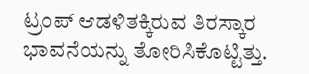ಟ್ರಂಪ್ ಆಡಳಿತಕ್ಕಿರುವ ತಿರಸ್ಕಾರ ಭಾವನೆಯನ್ನು ತೋರಿಸಿಕೊಟ್ಟಿತ್ತು.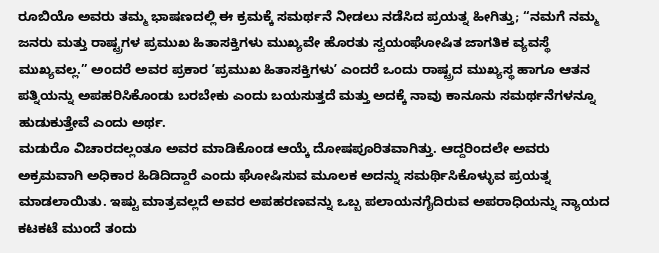ರೂಬಿಯೊ ಅವರು ತಮ್ಮ ಭಾಷಣದಲ್ಲಿ ಈ ಕ್ರಮಕ್ಕೆ ಸಮರ್ಥನೆ ನೀಡಲು ನಡೆಸಿದ ಪ್ರಯತ್ನ ಹೀಗಿತ್ತು; “ನಮಗೆ ನಮ್ಮ ಜನರು ಮತ್ತು ರಾಷ್ಟ್ರಗಳ ಪ್ರಮುಖ ಹಿತಾಸಕ್ತಿಗಳು ಮುಖ್ಯವೇ ಹೊರತು ಸ್ವಯಂಘೋಷಿತ ಜಾಗತಿಕ ವ್ಯವಸ್ಥೆ ಮುಖ್ಯವಲ್ಲ.” ಅಂದರೆ ಅವರ ಪ್ರಕಾರ ʼಪ್ರಮುಖ ಹಿತಾಸಕ್ತಿಗಳುʼ ಎಂದರೆ ಒಂದು ರಾಷ್ಟ್ರದ ಮುಖ್ಯಸ್ಥ ಹಾಗೂ ಆತನ ಪತ್ನಿಯನ್ನು ಅಪಹರಿಸಿಕೊಂಡು ಬರಬೇಕು ಎಂದು ಬಯಸುತ್ತದೆ ಮತ್ತು ಅದಕ್ಕೆ ನಾವು ಕಾನೂನು ಸಮರ್ಥನೆಗಳನ್ನೂ ಹುಡುಕುತ್ತೇವೆ ಎಂದು ಅರ್ಥ.
ಮಡುರೊ ವಿಚಾರದಲ್ಲಂತೂ ಅವರ ಮಾಡಿಕೊಂಡ ಆಯ್ಕೆ ದೋಷಪೂರಿತವಾಗಿತ್ತು. ಆದ್ದರಿಂದಲೇ ಅವರು ಅಕ್ರಮವಾಗಿ ಅಧಿಕಾರ ಹಿಡಿದಿದ್ದಾರೆ ಎಂದು ಘೋಷಿಸುವ ಮೂಲಕ ಅದನ್ನು ಸಮರ್ಥಿಸಿಕೊಳ್ಳುವ ಪ್ರಯತ್ನ ಮಾಡಲಾಯಿತು. ಇಷ್ಟು ಮಾತ್ರವಲ್ಲದೆ ಅವರ ಅಪಹರಣವನ್ನು ಒಬ್ಬ ಪಲಾಯನಗೈದಿರುವ ಅಪರಾಧಿಯನ್ನು ನ್ಯಾಯದ ಕಟಕಟೆ ಮುಂದೆ ತಂದು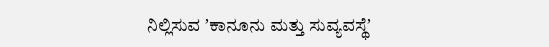ನಿಲ್ಲಿಸುವ ʼಕಾನೂನು ಮತ್ತು ಸುವ್ಯವಸ್ಥೆʼ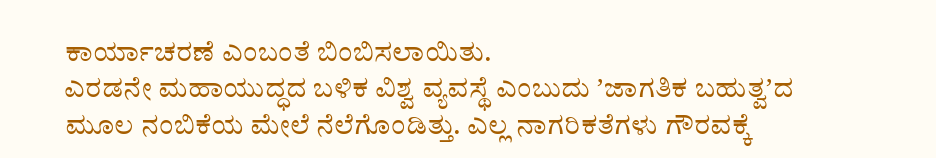ಕಾರ್ಯಾಚರಣೆ ಎಂಬಂತೆ ಬಿಂಬಿಸಲಾಯಿತು.
ಎರಡನೇ ಮಹಾಯುದ್ಧದ ಬಳಿಕ ವಿಶ್ವ ವ್ಯವಸ್ಥೆ ಎಂಬುದು ʼಜಾಗತಿಕ ಬಹುತ್ವʼದ ಮೂಲ ನಂಬಿಕೆಯ ಮೇಲೆ ನೆಲೆಗೊಂಡಿತ್ತು. ಎಲ್ಲ ನಾಗರಿಕತೆಗಳು ಗೌರವಕ್ಕೆ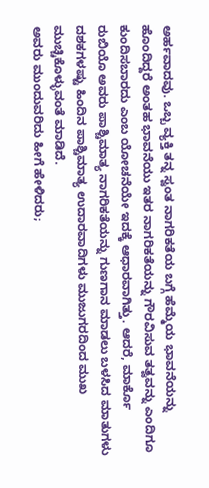ಅರ್ಹವಾದವು. ಒಬ್ಬ ವ್ಯಕ್ತಿ ತನ್ನ ಸ್ವಂತ ನಾಗರಿಕತೆಯ ಬಗ್ಗೆ ಹೆಮ್ಮೆಯ ಭಾವನೆಯನ್ನು ಹೊಂದಿದ್ದರೆ ಅಂತಹ ಭಾವನೆಯು ಇತರ ನಾಗರಿಕತೆಯನ್ನು ಗೌರವಿಸುವ ತತ್ವವನ್ನು ಎಂದಿಗೂ ಕುಂದಿಸಬಾರದು ಎಂಬ ಯೋಚನೆಯೇ ಇದಕ್ಕೆ ಆಧಾರವಾಗಿತ್ತು. ಆದರೆ, ಮಾರ್ಕೊ ರುಬಿಯೊ ಅವರು ಪಾಶ್ಚಿಮಾತ್ಯ ನಾಗರಿಕತೆಯನ್ನು ಗುಣಗಾನ ಮಾಡಲು ಬಳಸಿದ ಮಾತುಗಳು ದಶಕಗಳಷ್ಟು ಹಿಂದಿನ ಪಾಶ್ಚಿಮಾತ್ಯ ಉದಾರವಾದಿಗಳು ಮುಜುಗರದಿಂದ ಮುಖ ಮುಚ್ಚಿಕೊಳ್ಳುವಂತೆ ಮಾಡಿದೆ.
ಅವರು ಮುಂದುವರಿದು ಹೀಗೆ ಹೇಳಿದರು;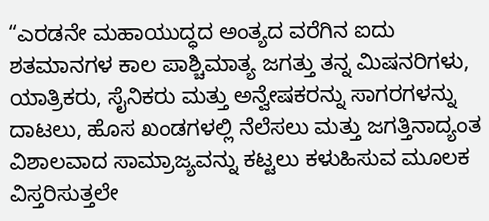“ಎರಡನೇ ಮಹಾಯುದ್ಧದ ಅಂತ್ಯದ ವರೆಗಿನ ಐದು ಶತಮಾನಗಳ ಕಾಲ ಪಾಶ್ಚಿಮಾತ್ಯ ಜಗತ್ತು ತನ್ನ ಮಿಷನರಿಗಳು, ಯಾತ್ರಿಕರು, ಸೈನಿಕರು ಮತ್ತು ಅನ್ವೇಷಕರನ್ನು ಸಾಗರಗಳನ್ನು ದಾಟಲು, ಹೊಸ ಖಂಡಗಳಲ್ಲಿ ನೆಲೆಸಲು ಮತ್ತು ಜಗತ್ತಿನಾದ್ಯಂತ ವಿಶಾಲವಾದ ಸಾಮ್ರಾಜ್ಯವನ್ನು ಕಟ್ಟಲು ಕಳುಹಿಸುವ ಮೂಲಕ ವಿಸ್ತರಿಸುತ್ತಲೇ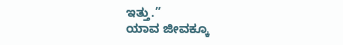ಇತ್ತು.”
ಯಾವ ಜೀವಕ್ಕೂ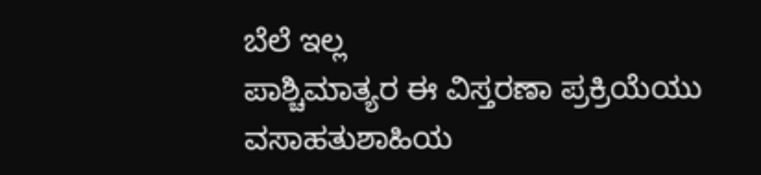ಬೆಲೆ ಇಲ್ಲ
ಪಾಶ್ಚಿಮಾತ್ಯರ ಈ ವಿಸ್ತರಣಾ ಪ್ರಕ್ರಿಯೆಯು ವಸಾಹತುಶಾಹಿಯ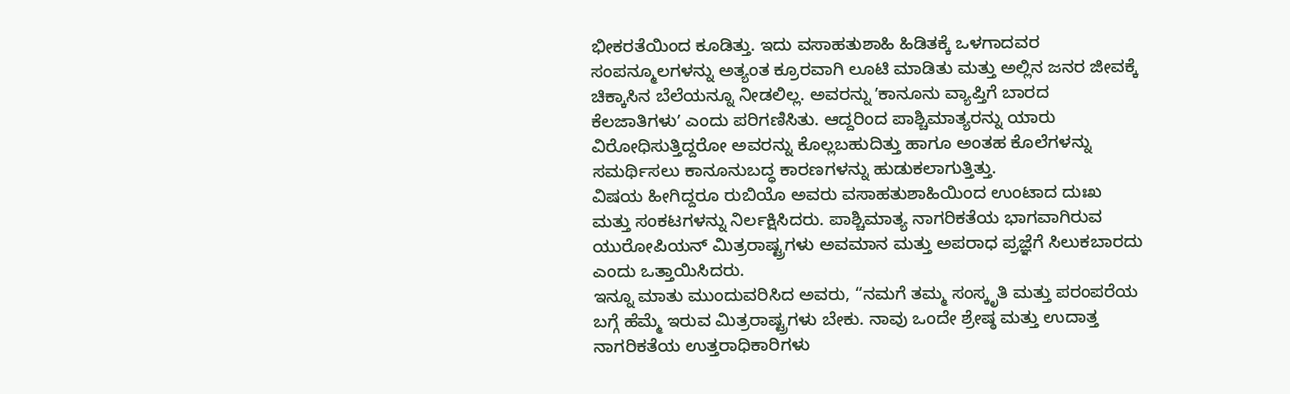ಭೀಕರತೆಯಿಂದ ಕೂಡಿತ್ತು. ಇದು ವಸಾಹತುಶಾಹಿ ಹಿಡಿತಕ್ಕೆ ಒಳಗಾದವರ ಸಂಪನ್ಮೂಲಗಳನ್ನು ಅತ್ಯಂತ ಕ್ರೂರವಾಗಿ ಲೂಟಿ ಮಾಡಿತು ಮತ್ತು ಅಲ್ಲಿನ ಜನರ ಜೀವಕ್ಕೆ ಚಿಕ್ಕಾಸಿನ ಬೆಲೆಯನ್ನೂ ನೀಡಲಿಲ್ಲ. ಅವರನ್ನು ʼಕಾನೂನು ವ್ಯಾಪ್ತಿಗೆ ಬಾರದ ಕೆಲಜಾತಿಗಳುʼ ಎಂದು ಪರಿಗಣಿಸಿತು. ಆದ್ದರಿಂದ ಪಾಶ್ಚಿಮಾತ್ಯರನ್ನು ಯಾರು ವಿರೋಧಿಸುತ್ತಿದ್ದರೋ ಅವರನ್ನು ಕೊಲ್ಲಬಹುದಿತ್ತು ಹಾಗೂ ಅಂತಹ ಕೊಲೆಗಳನ್ನು ಸಮರ್ಥಿಸಲು ಕಾನೂನುಬದ್ಧ ಕಾರಣಗಳನ್ನು ಹುಡುಕಲಾಗುತ್ತಿತ್ತು.
ವಿಷಯ ಹೀಗಿದ್ದರೂ ರುಬಿಯೊ ಅವರು ವಸಾಹತುಶಾಹಿಯಿಂದ ಉಂಟಾದ ದುಃಖ ಮತ್ತು ಸಂಕಟಗಳನ್ನು ನಿರ್ಲಕ್ಷಿಸಿದರು. ಪಾಶ್ಚಿಮಾತ್ಯ ನಾಗರಿಕತೆಯ ಭಾಗವಾಗಿರುವ ಯುರೋಪಿಯನ್ ಮಿತ್ರರಾಷ್ಟ್ರಗಳು ಅವಮಾನ ಮತ್ತು ಅಪರಾಧ ಪ್ರಜ್ಞೆಗೆ ಸಿಲುಕಬಾರದು ಎಂದು ಒತ್ತಾಯಿಸಿದರು.
ಇನ್ನೂ ಮಾತು ಮುಂದುವರಿಸಿದ ಅವರು, “ನಮಗೆ ತಮ್ಮ ಸಂಸ್ಕೃತಿ ಮತ್ತು ಪರಂಪರೆಯ ಬಗ್ಗೆ ಹೆಮ್ಮೆ ಇರುವ ಮಿತ್ರರಾಷ್ಟ್ರಗಳು ಬೇಕು. ನಾವು ಒಂದೇ ಶ್ರೇಷ್ಠ ಮತ್ತು ಉದಾತ್ತ ನಾಗರಿಕತೆಯ ಉತ್ತರಾಧಿಕಾರಿಗಳು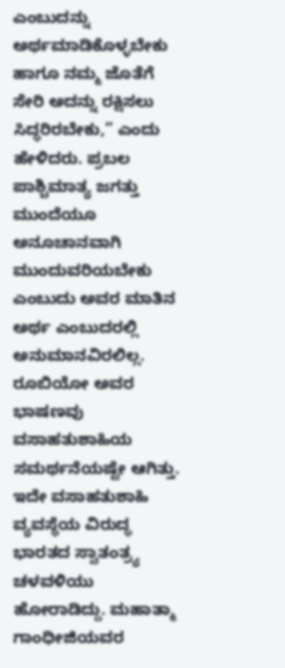ಎಂಬುದನ್ನು ಅರ್ಥಮಾಡಿಕೊಳ್ಳಬೇಕು ಹಾಗೂ ನಮ್ಮ ಜೊತೆಗೆ ಸೇರಿ ಅದನ್ನು ರಕ್ಷಿಸಲು ಸಿದ್ಧರಿರಬೇಕು,” ಎಂದು ಹೇಳಿದರು. ಪ್ರಬಲ ಪಾಶ್ಚಿಮಾತ್ಯ ಜಗತ್ತು ಮುಂದೆಯೂ ಅನೂಚಾನವಾಗಿ ಮುಂದುವರಿಯಬೇಕು ಎಂಬುದು ಅವರ ಮಾತಿನ ಅರ್ಥ ಎಂಬುದರಲ್ಲಿ ಅನುಮಾನವಿರಲಿಲ್ಲ.
ರೂಬಿಯೋ ಅವರ ಭಾಷಣವು ವಸಾಹತುಶಾಹಿಯ ಸಮರ್ಥನೆಯಷ್ಟೇ ಆಗಿತ್ತು. ಇದೇ ವಸಾಹತುಶಾಹಿ ವ್ಯವಸ್ಥೆಯ ವಿರುದ್ಧ ಭಾರತದ ಸ್ವಾತಂತ್ರ್ಯ ಚಳವಳಿಯು ಹೋರಾಡಿದ್ದು. ಮಹಾತ್ಮಾ ಗಾಂಧೀಜಿಯವರ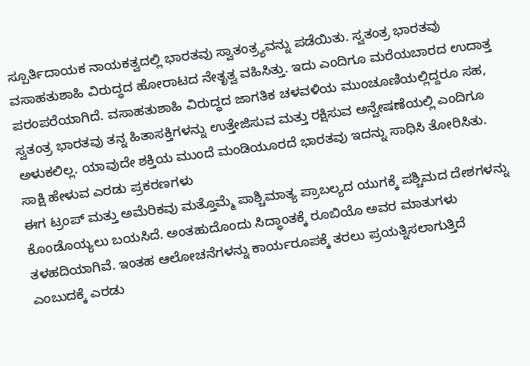ಸ್ಪೂರ್ತಿದಾಯಕ ನಾಯಕತ್ವದಲ್ಲಿ ಭಾರತವು ಸ್ವಾತಂತ್ರ್ಯವನ್ನು ಪಡೆಯಿತು. ಸ್ವತಂತ್ರ ಭಾರತವು ವಸಾಹತುಶಾಹಿ ವಿರುದ್ಧದ ಹೋರಾಟದ ನೇತೃತ್ವ ವಹಿಸಿತ್ತು. ಇದು ಎಂದಿಗೂ ಮರೆಯಬಾರದ ಉದಾತ್ತ ಪರಂಪರೆಯಾಗಿದೆ. ವಸಾಹತುಶಾಹಿ ವಿರುದ್ಧದ ಜಾಗತಿಕ ಚಳವಳಿಯ ಮುಂಚೂಣಿಯಲ್ಲಿದ್ದರೂ ಸಹ, ಸ್ವತಂತ್ರ ಭಾರತವು ತನ್ನ ಹಿತಾಸಕ್ತಿಗಳನ್ನು ಉತ್ತೇಜಿಸುವ ಮತ್ತು ರಕ್ಷಿಸುವ ಅನ್ವೇಷಣೆಯಲ್ಲಿ ಎಂದಿಗೂ ಅಳುಕಲಿಲ್ಲ. ಯಾವುದೇ ಶಕ್ತಿಯ ಮುಂದೆ ಮಂಡಿಯೂರದೆ ಭಾರತವು ಇದನ್ನು ಸಾಧಿಸಿ ತೋರಿಸಿತು.
ಸಾಕ್ಷಿ ಹೇಳುವ ಎರಡು ಪ್ರಕರಣಗಳು
ಈಗ ಟ್ರಂಪ್ ಮತ್ತು ಅಮೆರಿಕವು ಮತ್ತೊಮ್ಮೆ ಪಾಶ್ಚಿಮಾತ್ಯ ಪ್ರಾಬಲ್ಯದ ಯುಗಕ್ಕೆ ಪಶ್ಚಿಮದ ದೇಶಗಳನ್ನು ಕೊಂಡೊಯ್ಯಲು ಬಯಸಿದೆ. ಅಂತಹುದೊಂದು ಸಿದ್ಧಾಂತಕ್ಕೆ ರೂಬಿಯೊ ಅವರ ಮಾತುಗಳು ತಳಹದಿಯಾಗಿವೆ. ಇಂತಹ ಆಲೋಚನೆಗಳನ್ನು ಕಾರ್ಯರೂಪಕ್ಕೆ ತರಲು ಪ್ರಯತ್ನಿಸಲಾಗುತ್ತಿದೆ ಎಂಬುದಕ್ಕೆ ಎರಡು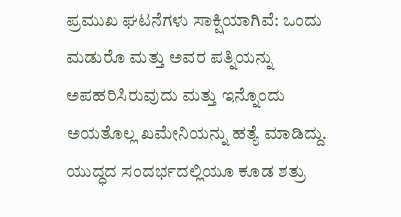ಪ್ರಮುಖ ಘಟನೆಗಳು ಸಾಕ್ಷಿಯಾಗಿವೆ: ಒಂದು ಮಡುರೊ ಮತ್ತು ಅವರ ಪತ್ನಿಯನ್ನು ಅಪಹರಿಸಿರುವುದು ಮತ್ತು ಇನ್ನೊಂದು ಅಯತೊಲ್ಲ ಖಮೇನಿಯನ್ನು ಹತ್ಯೆ ಮಾಡಿದ್ದು. ಯುದ್ಧದ ಸಂದರ್ಭದಲ್ಲಿಯೂ ಕೂಡ ಶತ್ರು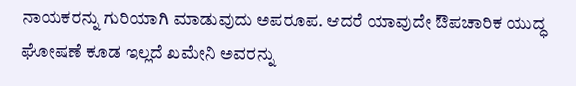ನಾಯಕರನ್ನು ಗುರಿಯಾಗಿ ಮಾಡುವುದು ಅಪರೂಪ. ಆದರೆ ಯಾವುದೇ ಔಪಚಾರಿಕ ಯುದ್ಧ ಘೋಷಣೆ ಕೂಡ ಇಲ್ಲದೆ ಖಮೇನಿ ಅವರನ್ನು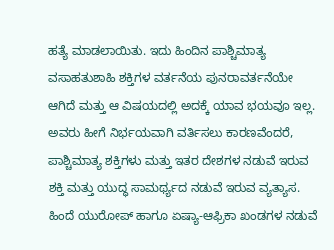ಹತ್ಯೆ ಮಾಡಲಾಯಿತು. ಇದು ಹಿಂದಿನ ಪಾಶ್ಚಿಮಾತ್ಯ ವಸಾಹತುಶಾಹಿ ಶಕ್ತಿಗಳ ವರ್ತನೆಯ ಪುನರಾವರ್ತನೆಯೇ ಆಗಿದೆ ಮತ್ತು ಆ ವಿಷಯದಲ್ಲಿ ಅದಕ್ಕೆ ಯಾವ ಭಯವೂ ಇಲ್ಲ.
ಅವರು ಹೀಗೆ ನಿರ್ಭಯವಾಗಿ ವರ್ತಿಸಲು ಕಾರಣವೆಂದರೆ, ಪಾಶ್ಚಿಮಾತ್ಯ ಶಕ್ತಿಗಳು ಮತ್ತು ಇತರ ದೇಶಗಳ ನಡುವೆ ಇರುವ ಶಕ್ತಿ ಮತ್ತು ಯುದ್ಧ ಸಾಮರ್ಥ್ಯದ ನಡುವೆ ಇರುವ ವ್ಯತ್ಯಾಸ. ಹಿಂದೆ ಯುರೋಪ್ ಹಾಗೂ ಏಷ್ಯಾ-ಆಫ್ರಿಕಾ ಖಂಡಗಳ ನಡುವೆ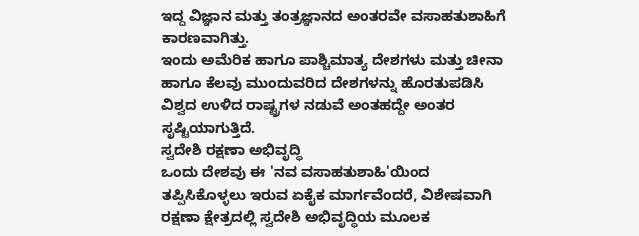ಇದ್ದ ವಿಜ್ಞಾನ ಮತ್ತು ತಂತ್ರಜ್ಞಾನದ ಅಂತರವೇ ವಸಾಹತುಶಾಹಿಗೆ ಕಾರಣವಾಗಿತ್ತು.
ಇಂದು ಅಮೆರಿಕ ಹಾಗೂ ಪಾಶ್ಚಿಮಾತ್ಯ ದೇಶಗಳು ಮತ್ತು ಚೀನಾ ಹಾಗೂ ಕೆಲವು ಮುಂದುವರಿದ ದೇಶಗಳನ್ನು ಹೊರತುಪಡಿಸಿ ವಿಶ್ವದ ಉಳಿದ ರಾಷ್ಟ್ರಗಳ ನಡುವೆ ಅಂತಹದ್ದೇ ಅಂತರ ಸೃಷ್ಟಿಯಾಗುತ್ತಿದೆ.
ಸ್ವದೇಶಿ ರಕ್ಷಣಾ ಅಭಿವೃದ್ಧಿ
ಒಂದು ದೇಶವು ಈ 'ನವ ವಸಾಹತುಶಾಹಿ'ಯಿಂದ ತಪ್ಪಿಸಿಕೊಳ್ಳಲು ಇರುವ ಏಕೈಕ ಮಾರ್ಗವೆಂದರೆ, ವಿಶೇಷವಾಗಿ ರಕ್ಷಣಾ ಕ್ಷೇತ್ರದಲ್ಲಿ ಸ್ವದೇಶಿ ಅಭಿವೃದ್ಧಿಯ ಮೂಲಕ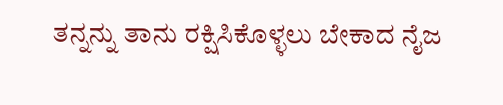ತನ್ನನ್ನು ತಾನು ರಕ್ಷಿಸಿಕೊಳ್ಳಲು ಬೇಕಾದ ನೈಜ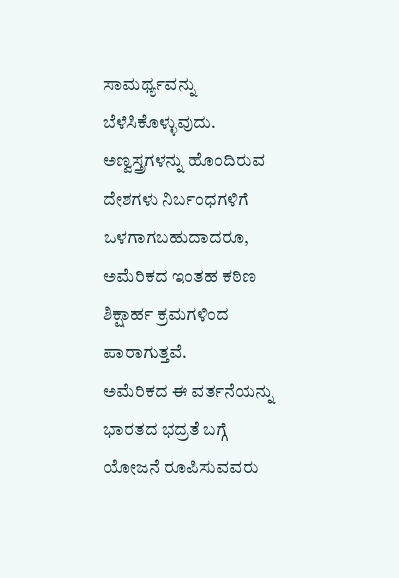ಸಾಮರ್ಥ್ಯವನ್ನು ಬೆಳೆಸಿಕೊಳ್ಳುವುದು. ಅಣ್ವಸ್ತ್ರಗಳನ್ನು ಹೊಂದಿರುವ ದೇಶಗಳು ನಿರ್ಬಂಧಗಳಿಗೆ ಒಳಗಾಗಬಹುದಾದರೂ, ಅಮೆರಿಕದ ಇಂತಹ ಕಠಿಣ ಶಿಕ್ಷಾರ್ಹ ಕ್ರಮಗಳಿಂದ ಪಾರಾಗುತ್ತವೆ.
ಅಮೆರಿಕದ ಈ ವರ್ತನೆಯನ್ನು ಭಾರತದ ಭದ್ರತೆ ಬಗ್ಗೆ ಯೋಜನೆ ರೂಪಿಸುವವರು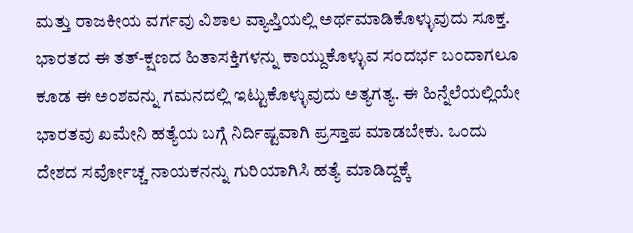ಮತ್ತು ರಾಜಕೀಯ ವರ್ಗವು ವಿಶಾಲ ವ್ಯಾಪ್ತಿಯಲ್ಲಿ ಅರ್ಥಮಾಡಿಕೊಳ್ಳುವುದು ಸೂಕ್ತ. ಭಾರತದ ಈ ತತ್-ಕ್ಷಣದ ಹಿತಾಸಕ್ತಿಗಳನ್ನು ಕಾಯ್ದುಕೊಳ್ಳುವ ಸಂದರ್ಭ ಬಂದಾಗಲೂ ಕೂಡ ಈ ಅಂಶವನ್ನು ಗಮನದಲ್ಲಿ ಇಟ್ಟುಕೊಳ್ಳುವುದು ಅತ್ಯಗತ್ಯ. ಈ ಹಿನ್ನೆಲೆಯಲ್ಲಿಯೇ ಭಾರತವು ಖಮೇನಿ ಹತ್ಯೆಯ ಬಗ್ಗೆ ನಿರ್ದಿಷ್ಟವಾಗಿ ಪ್ರಸ್ತಾಪ ಮಾಡಬೇಕು. ಒಂದು ದೇಶದ ಸರ್ವೋಚ್ಚ ನಾಯಕನನ್ನು ಗುರಿಯಾಗಿಸಿ ಹತ್ಯೆ ಮಾಡಿದ್ದಕ್ಕೆ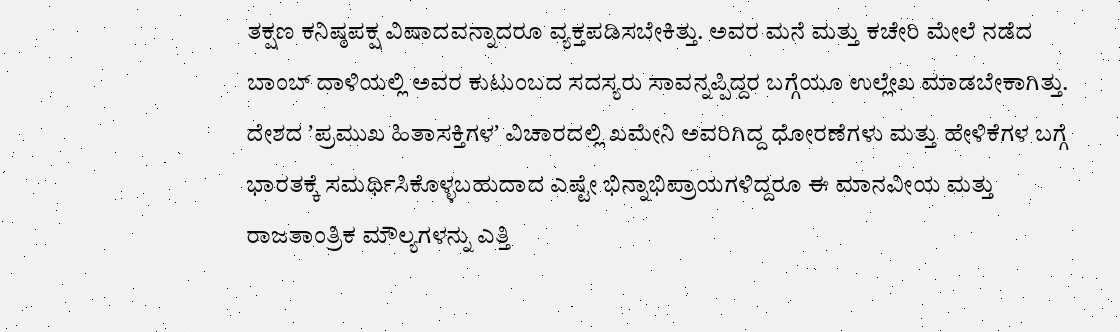ತಕ್ಷಣ ಕನಿಷ್ಠಪಕ್ಷ ವಿಷಾದವನ್ನಾದರೂ ವ್ಯಕ್ತಪಡಿಸಬೇಕಿತ್ತು. ಅವರ ಮನೆ ಮತ್ತು ಕಚೇರಿ ಮೇಲೆ ನಡೆದ ಬಾಂಬ್ ದಾಳಿಯಲ್ಲಿ ಅವರ ಕುಟುಂಬದ ಸದಸ್ಯರು ಸಾವನ್ನಪ್ಪಿದ್ದರ ಬಗ್ಗೆಯೂ ಉಲ್ಲೇಖ ಮಾಡಬೇಕಾಗಿತ್ತು. ದೇಶದ ʼಪ್ರಮುಖ ಹಿತಾಸಕ್ತಿಗಳʼ ವಿಚಾರದಲ್ಲಿ ಖಮೇನಿ ಅವರಿಗಿದ್ದ ಧೋರಣೆಗಳು ಮತ್ತು ಹೇಳಿಕೆಗಳ ಬಗ್ಗೆ ಭಾರತಕ್ಕೆ ಸಮರ್ಥಿಸಿಕೊಳ್ಳಬಹುದಾದ ಎಷ್ಟೇ ಭಿನ್ನಾಭಿಪ್ರಾಯಗಳಿದ್ದರೂ ಈ ಮಾನವೀಯ ಮತ್ತು ರಾಜತಾಂತ್ರಿಕ ಮೌಲ್ಯಗಳನ್ನು ಎತ್ತಿ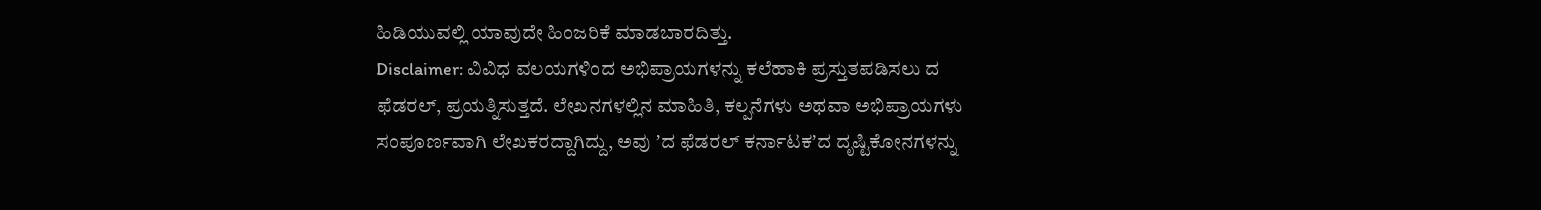ಹಿಡಿಯುವಲ್ಲಿ ಯಾವುದೇ ಹಿಂಜರಿಕೆ ಮಾಡಬಾರದಿತ್ತು.
Disclaimer: ವಿವಿಧ ವಲಯಗಳಿಂದ ಅಭಿಪ್ರಾಯಗಳನ್ನು ಕಲೆಹಾಕಿ ಪ್ರಸ್ತುತಪಡಿಸಲು ದ ಫೆಡರಲ್, ಪ್ರಯತ್ನಿಸುತ್ತದೆ. ಲೇಖನಗಳಲ್ಲಿನ ಮಾಹಿತಿ, ಕಲ್ಪನೆಗಳು ಅಥವಾ ಅಭಿಪ್ರಾಯಗಳು ಸಂಪೂರ್ಣವಾಗಿ ಲೇಖಕರದ್ದಾಗಿದ್ದು, ಅವು ʼದ ಫೆಡರಲ್ ಕರ್ನಾಟಕʼದ ದೃಷ್ಟಿಕೋನಗಳನ್ನು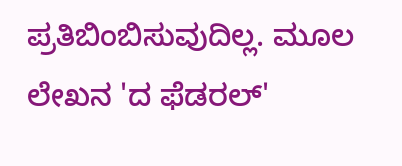ಪ್ರತಿಬಿಂಬಿಸುವುದಿಲ್ಲ. ಮೂಲ ಲೇಖನ 'ದ ಫೆಡರಲ್'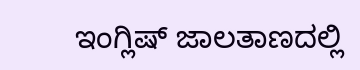ಇಂಗ್ಲಿಷ್ ಜಾಲತಾಣದಲ್ಲಿ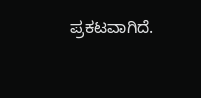ಪ್ರಕಟವಾಗಿದೆ.